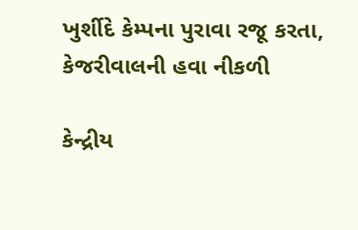ખુર્શીદે કેમ્પના પુરાવા રજૂ કરતા, કેજરીવાલની હવા નીકળી

કેન્દ્રીય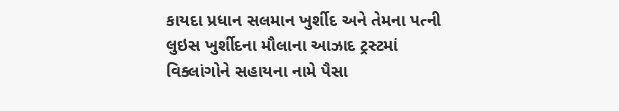કાયદા પ્રધાન સલમાન ખુર્શીદ અને તેમના પત્ની લુઇસ ખુર્શીદના મૌલાના આઝાદ ટ્રસ્ટમાં વિક્લાંગોને સહાયના નામે પૈસા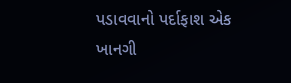પડાવવાનો પર્દાફાશ એક ખાનગી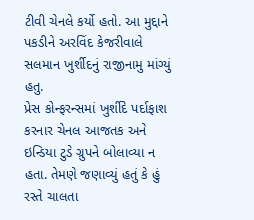ટીવી ચેનલે કર્યો હતો. આ મુદ્દાને પકડીને અરવિંદ કેજરીવાલે સલમાન ખુર્શીદનું રાજીનામુ માંગ્યું હતુ.
પ્રેસ કોન્ફરન્સમાં ખુર્શીદે પર્દાફાશ કરનાર ચેનલ આજતક અને ઇન્ડિયા ટુડે ગ્રુપને બોલાવ્યા ન હતા. તેમણે જણાવ્યું હતું કે હું રસ્તે ચાલતા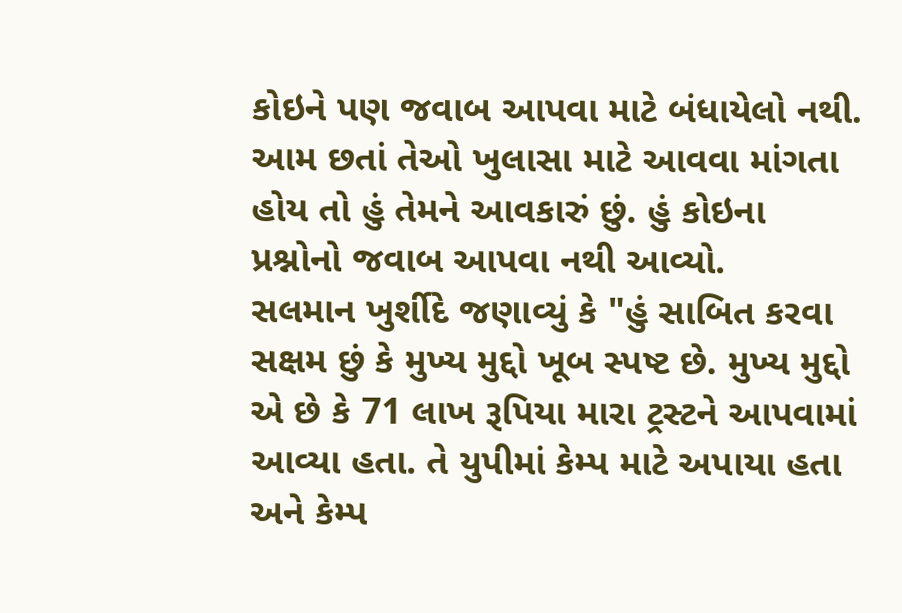કોઇને પણ જવાબ આપવા માટે બંધાયેલો નથી. આમ છતાં તેઓ ખુલાસા માટે આવવા માંગતા હોય તો હું તેમને આવકારું છું. હું કોઇના પ્રશ્નોનો જવાબ આપવા નથી આવ્યો.
સલમાન ખુર્શીદે જણાવ્યું કે "હું સાબિત કરવા સક્ષમ છું કે મુખ્ય મુદ્દો ખૂબ સ્પષ્ટ છે. મુખ્ય મુદ્દો એ છે કે 71 લાખ રૂપિયા મારા ટ્રસ્ટને આપવામાં આવ્યા હતા. તે યુપીમાં કેમ્પ માટે અપાયા હતા અને કેમ્પ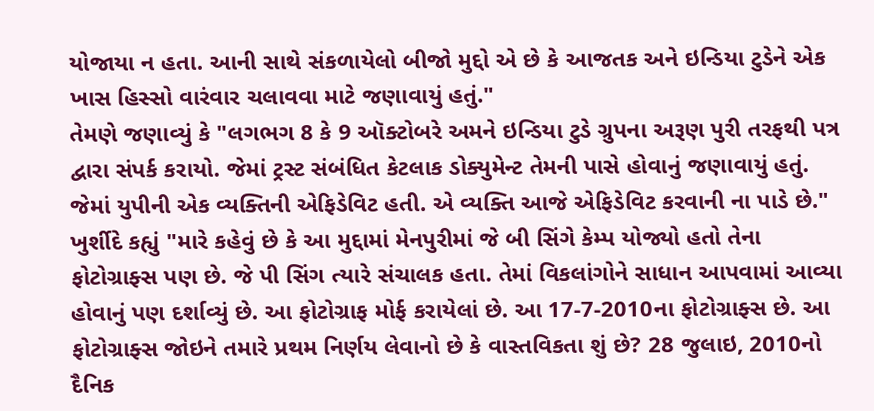યોજાયા ન હતા. આની સાથે સંકળાયેલો બીજો મુદ્દો એ છે કે આજતક અને ઇન્ડિયા ટુડેને એક ખાસ હિસ્સો વારંવાર ચલાવવા માટે જણાવાયું હતું."
તેમણે જણાવ્યું કે "લગભગ 8 કે 9 ઑક્ટોબરે અમને ઇન્ડિયા ટુડે ગ્રુપના અરૂણ પુરી તરફથી પત્ર દ્વારા સંપર્ક કરાયો. જેમાં ટ્રસ્ટ સંબંધિત કેટલાક ડોક્યુમેન્ટ તેમની પાસે હોવાનું જણાવાયું હતું. જેમાં યુપીની એક વ્યક્તિની એફિડેવિટ હતી. એ વ્યક્તિ આજે એફિડેવિટ કરવાની ના પાડે છે."
ખુર્શીદે કહ્યું "મારે કહેવું છે કે આ મુદ્દામાં મેનપુરીમાં જે બી સિંગે કેમ્પ યોજ્યો હતો તેના ફોટોગ્રાફ્સ પણ છે. જે પી સિંગ ત્યારે સંચાલક હતા. તેમાં વિકલાંગોને સાધાન આપવામાં આવ્યા હોવાનું પણ દર્શાવ્યું છે. આ ફોટોગ્રાફ મોર્ફ કરાયેલાં છે. આ 17-7-2010ના ફોટોગ્રાફ્સ છે. આ ફોટોગ્રાફ્સ જોઇને તમારે પ્રથમ નિર્ણય લેવાનો છે કે વાસ્તવિકતા શું છે? 28 જુલાઇ, 2010નો દૈનિક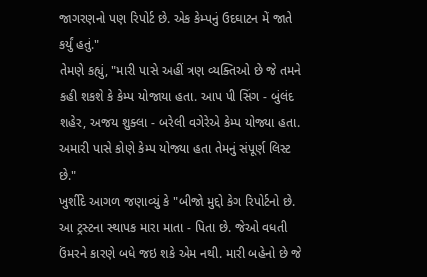જાગરણનો પણ રિપોર્ટ છે. એક કેમ્પનું ઉદઘાટન મેં જાતે કર્યું હતું."
તેમણે કહ્યું, "મારી પાસે અહીં ત્રણ વ્યક્તિઓ છે જે તમને કહી શકશે કે કેમ્પ યોજાયા હતા. આપ પી સિંગ - બુંલંદ શહેર, અજય શુક્લા - બરેલી વગેરેએ કેમ્પ યોજ્યા હતા. અમારી પાસે કોણે કેમ્પ યોજ્યા હતા તેમનું સંપૂર્ણ લિસ્ટ છે."
ખુર્શીદે આગળ જણાવ્યું કે "બીજો મુદ્દો કેગ રિપોર્ટનો છે. આ ટ્રસ્ટના સ્થાપક મારા માતા - પિતા છે. જેઓ વધતી ઉંમરને કારણે બધે જઇ શકે એમ નથી. મારી બહેનો છે જે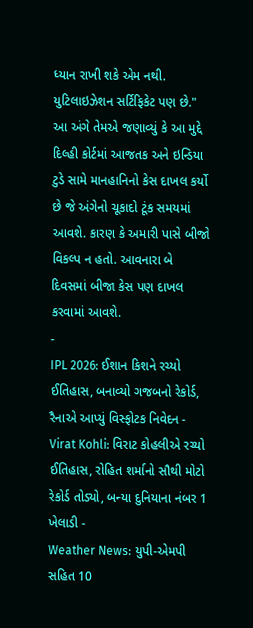ધ્યાન રાખી શકે એમ નથી. યુટિલાઇઝેશન સર્ટિફિકેટ પણ છે."
આ અંગે તેમએ જણાવ્યું કે આ મુદ્દે દિલ્હી કોર્ટમાં આજતક અને ઇન્ડિયા ટુડે સામે માનહાનિનો કેસ દાખલ કર્યો છે જે અંગેનો ચૂકાદો ટૂંક સમયમાં આવશે. કારણ કે અમારી પાસે બીજો વિકલ્પ ન હતો. આવનારા બે દિવસમાં બીજા કેસ પણ દાખલ કરવામાં આવશે.
-
IPL 2026: ઈશાન કિશને રચ્યો ઈતિહાસ, બનાવ્યો ગજબનો રેકોર્ડ, રૈનાએ આપ્યું વિસ્ફોટક નિવેદન -
Virat Kohli: વિરાટ કોહલીએ રચ્યો ઈતિહાસ, રોહિત શર્માનો સૌથી મોટો રેકોર્ડ તોડ્યો, બન્યા દુનિયાના નંબર 1 ખેલાડી -
Weather News: યુપી-એમપી સહિત 10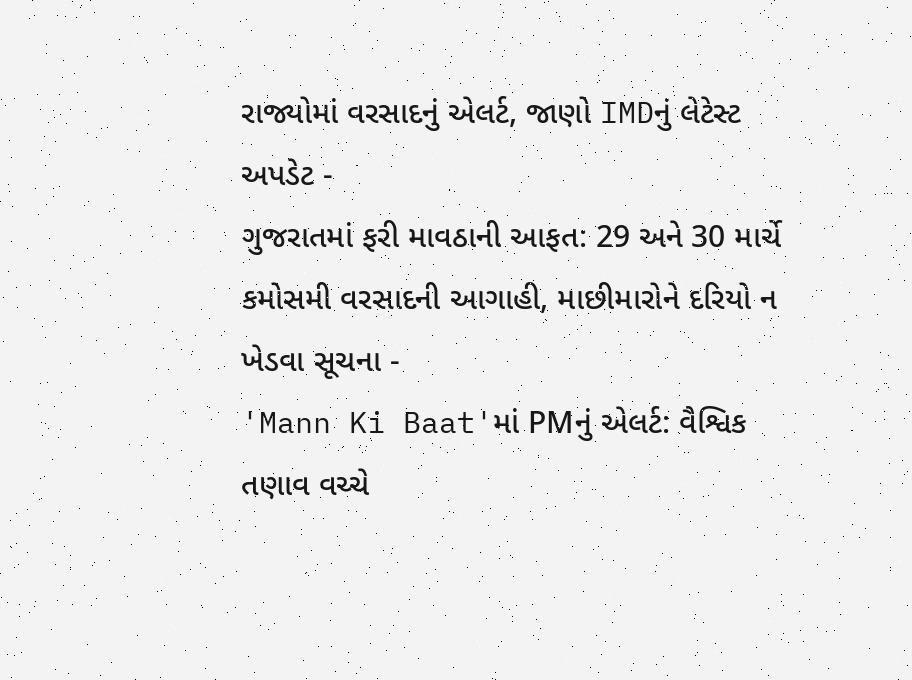રાજ્યોમાં વરસાદનું એલર્ટ, જાણો IMDનું લેટેસ્ટ અપડેટ -
ગુજરાતમાં ફરી માવઠાની આફત: 29 અને 30 માર્ચે કમોસમી વરસાદની આગાહી, માછીમારોને દરિયો ન ખેડવા સૂચના -
'Mann Ki Baat'માં PMનું એલર્ટ: વૈશ્વિક તણાવ વચ્ચે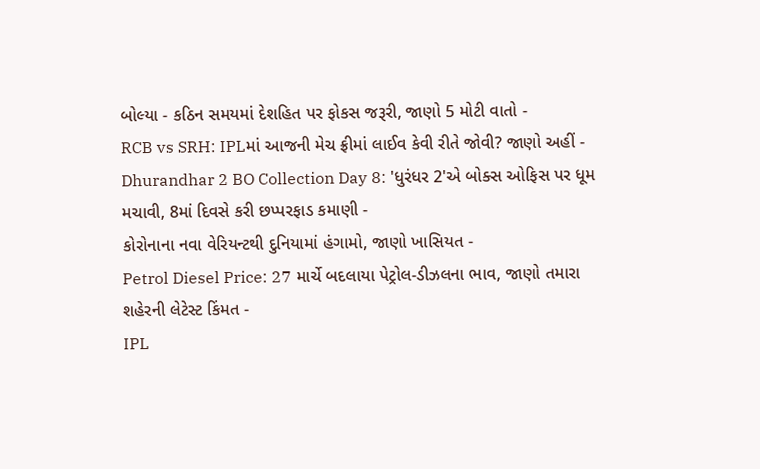બોલ્યા - કઠિન સમયમાં દેશહિત પર ફોકસ જરૂરી, જાણો 5 મોટી વાતો -
RCB vs SRH: IPLમાં આજની મેચ ફ્રીમાં લાઈવ કેવી રીતે જોવી? જાણો અહીં -
Dhurandhar 2 BO Collection Day 8: 'ધુરંધર 2'એ બોક્સ ઓફિસ પર ધૂમ મચાવી, 8માં દિવસે કરી છપ્પરફાડ કમાણી -
કોરોનાના નવા વેરિયન્ટથી દુનિયામાં હંગામો, જાણો ખાસિયત -
Petrol Diesel Price: 27 માર્ચે બદલાયા પેટ્રોલ-ડીઝલના ભાવ, જાણો તમારા શહેરની લેટેસ્ટ કિંમત -
IPL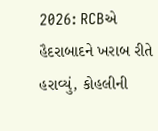2026: RCBએ હૈદરાબાદને ખરાબ રીતે હરાવ્યું, કોહલીની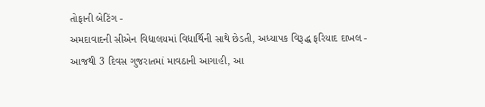તોફાની બેટિંગ -
અમદાવાદની સીએન વિદ્યાલયમાં વિદ્યાર્થિની સાથે છેડતી, અધ્યાપક વિરૂદ્ધ ફરિયાદ દાખલ -
આજથી 3 દિવસ ગુજરાતમાં માવઠાની આગાહી, આ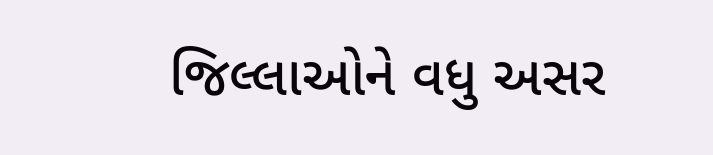જિલ્લાઓને વધુ અસર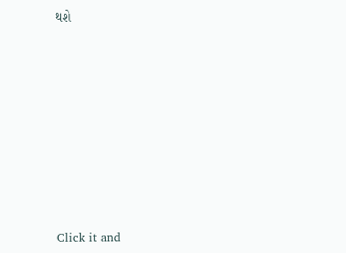થશે










Click it and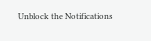Unblock the Notifications